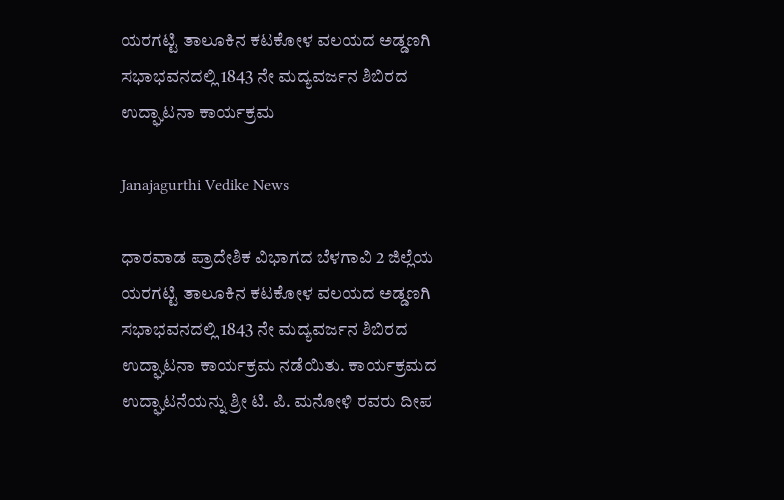ಯರಗಟ್ಟಿ ತಾಲೂಕಿನ ಕಟಕೋಳ ವಲಯದ ಅಡ್ಡಣಗಿ ಸಭಾಭವನದಲ್ಲಿ 1843 ನೇ ಮದ್ಯವರ್ಜನ ಶಿಬಿರದ ಉದ್ಘಾಟನಾ ಕಾರ್ಯಕ್ರಮ

Janajagurthi Vedike News

ಧಾರವಾಡ ಪ್ರಾದೇಶಿಕ ವಿಭಾಗದ ಬೆಳಗಾವಿ 2 ಜಿಲ್ಲೆಯ ಯರಗಟ್ಟಿ ತಾಲೂಕಿನ ಕಟಕೋಳ ವಲಯದ ಅಡ್ಡಣಗಿ ಸಭಾಭವನದಲ್ಲಿ 1843 ನೇ ಮದ್ಯವರ್ಜನ ಶಿಬಿರದ ಉದ್ಘಾಟನಾ ಕಾರ್ಯಕ್ರಮ ನಡೆಯಿತು. ಕಾರ್ಯಕ್ರಮದ ಉದ್ಘಾಟನೆಯನ್ನು ಶ್ರೀ ಟಿ. ಪಿ. ಮನೋಳಿ ರವರು ದೀಪ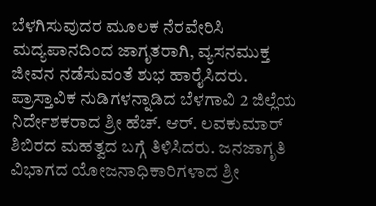ಬೆಳಗಿಸುವುದರ ಮೂಲಕ ನೆರವೇರಿಸಿ ಮದ್ಯಪಾನದಿಂದ ಜಾಗೃತರಾಗಿ, ವ್ಯಸನಮುಕ್ತ ಜೀವನ ನಡೆಸುವಂತೆ ಶುಭ ಹಾರೈಸಿದರು. ಪ್ರಾಸ್ತಾವಿಕ ನುಡಿಗಳನ್ನಾಡಿದ ಬೆಳಗಾವಿ 2 ಜಿಲ್ಲೆಯ ನಿರ್ದೇಶಕರಾದ ಶ್ರೀ ಹೆಚ್. ಆರ್. ಲವಕುಮಾರ್ ಶಿಬಿರದ ಮಹತ್ವದ ಬಗ್ಗೆ ತಿಳಿಸಿದರು. ಜನಜಾಗೃತಿ ವಿಭಾಗದ ಯೋಜನಾಧಿಕಾರಿಗಳಾದ ಶ್ರೀ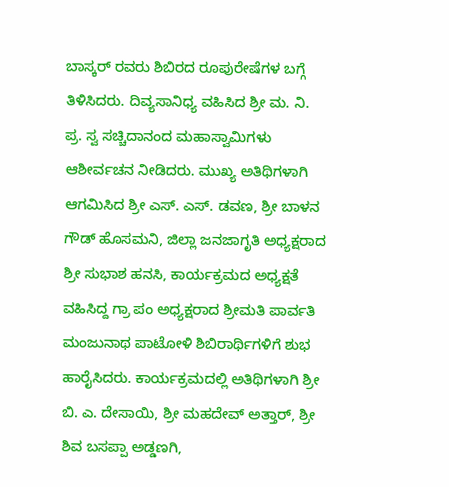ಬಾಸ್ಕರ್ ರವರು ಶಿಬಿರದ ರೂಪುರೇಷೆಗಳ ಬಗ್ಗೆ ತಿಳಿಸಿದರು. ದಿವ್ಯಸಾನಿಧ್ಯ ವಹಿಸಿದ ಶ್ರೀ ಮ. ನಿ. ಪ್ರ. ಸ್ವ ಸಚ್ಚಿದಾನಂದ ಮಹಾಸ್ವಾಮಿಗಳು ಆಶೀರ್ವಚನ ನೀಡಿದರು. ಮುಖ್ಯ ಅತಿಥಿಗಳಾಗಿ ಆಗಮಿಸಿದ ಶ್ರೀ ಎಸ್. ಎಸ್. ಡವಣ, ಶ್ರೀ ಬಾಳನ ಗೌಡ್ ಹೊಸಮನಿ, ಜಿಲ್ಲಾ ಜನಜಾಗೃತಿ ಅಧ್ಯಕ್ಷರಾದ ಶ್ರೀ ಸುಭಾಶ ಹನಸಿ, ಕಾರ್ಯಕ್ರಮದ ಅಧ್ಯಕ್ಷತೆ ವಹಿಸಿದ್ದ ಗ್ರಾ ಪಂ ಅಧ್ಯಕ್ಷರಾದ ಶ್ರೀಮತಿ ಪಾರ್ವತಿ ಮಂಜುನಾಥ ಪಾಟೋಳಿ ಶಿಬಿರಾರ್ಥಿಗಳಿಗೆ ಶುಭ ಹಾರೈಸಿದರು. ಕಾರ್ಯಕ್ರಮದಲ್ಲಿ ಅತಿಥಿಗಳಾಗಿ ಶ್ರೀ ಬಿ. ಎ. ದೇಸಾಯಿ, ಶ್ರೀ ಮಹದೇವ್ ಅತ್ತಾರ್, ಶ್ರೀ ಶಿವ ಬಸಪ್ಪಾ ಅಡ್ಡಣಗಿ,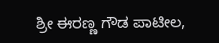ಶ್ರೀ ಈರಣ್ಣ ಗೌಡ ಪಾಟೀಲ,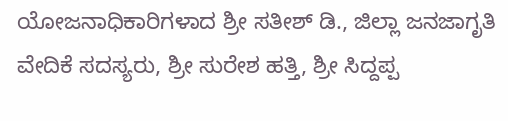ಯೋಜನಾಧಿಕಾರಿಗಳಾದ ಶ್ರೀ ಸತೀಶ್ ಡಿ., ಜಿಲ್ಲಾ ಜನಜಾಗೃತಿ ವೇದಿಕೆ ಸದಸ್ಯರು, ಶ್ರೀ ಸುರೇಶ ಹತ್ತಿ, ಶ್ರೀ ಸಿದ್ದಪ್ಪ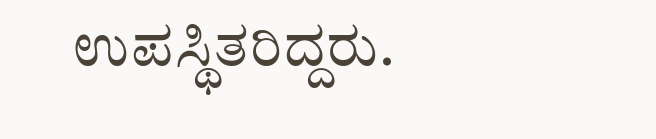ಉಪಸ್ಥಿತರಿದ್ದರು.